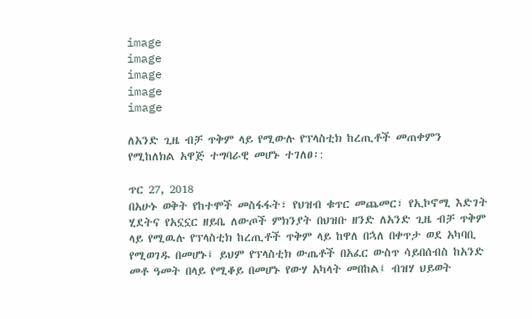image
image
image
image
image

ለአንድ ጊዜ ብቻ ጥቅም ላይ የሚውሉ የፕላስቲክ ከረጢቶች መጠቀምን የሚከለክል አዋጅ ተግባራዊ መሆኑ ተገለፀ፡:

ጥር 27, 2018
በአሁኑ ወቅት የከተሞች መስፋፋት፣ የህዝብ ቁጥር መጨመር፣ የኢኮኖሚ እድገት ሂደትና የአኗኗር ዘይቤ ለውጦች ምክንያት በህዝቡ ዘንድ ለአንድ ጊዜ ብቻ ጥቅም ላይ የሚዉሉ የፕላስቲክ ከረጢቶች ጥቅም ላይ ከዋለ በኋለ በቀጥታ ወደ አካባቢ የሚወገዱ በመሆኑ፤ ይህም የፕላስቲክ ውጤቶች በአፈር ውስጥ ሳይበሰብስ ከአንድ መቶ ዓመት በላይ የሚቆይ በመሆኑ የውሃ አካላት መበከል፤ ብዝሃ ህይወት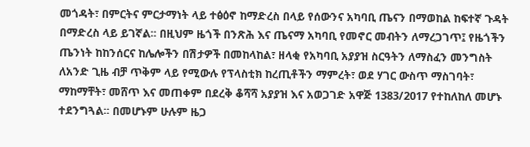መጎዳት፣ በምርትና ምርታማነት ላይ ተፅዕኖ ከማድረስ በላይ የሰውንና አካባቢ ጤናን በማወከል ከፍተኛ ጉዳት በማድረስ ላይ ይገኛል፡፡ በዚህም ዜጎች በንጽሕ እና ጤናማ አካባቢ የመኖር መብትን ለማረጋገጥ፤ የዜጎችን ጤንነት ከከንሰርና ከሌሎችን በሽታዎች በመከላከል፣ ዘላቂ የአካባቢ አያያዝ ስርዓትን ለማስፈን መንግስት ለአንድ ጊዜ ብቻ ጥቅም ላይ የሚውሉ የፕላስቲክ ከረጢቶችን ማምረት፣ ወደ ሃገር ውስጥ ማስገባት፣ ማከማቸት፣ መሸጥ እና መጠቀም በደረቅ ቆሻሻ አያያዝ እና አወጋገድ አዋጅ 1383/2017 የተከለከለ መሆኑ ተደንግጓል፡፡ በመሆኑም ሁሉም ዜጋ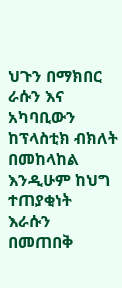ህጉን በማክበር ራሱን እና አካባቢውን ከፕላስቲክ ብክለት በመከላከል እንዲሁም ከህግ ተጠያቂነት እራሱን በመጠበቅ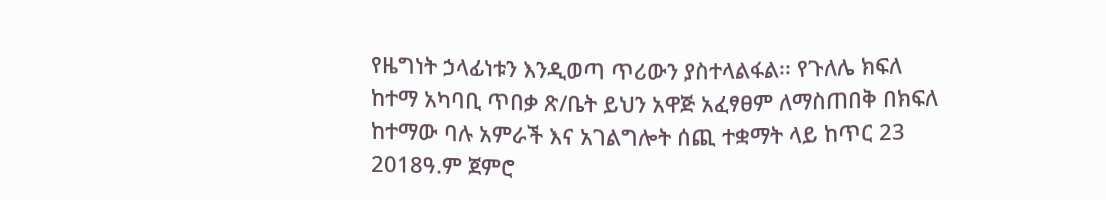የዜግነት ኃላፊነቱን እንዲወጣ ጥሪውን ያስተላልፋል፡፡ የጉለሌ ክፍለ ከተማ አካባቢ ጥበቃ ጽ/ቤት ይህን አዋጅ አፈፃፀም ለማስጠበቅ በክፍለ ከተማው ባሉ አምራች እና አገልግሎት ሰጪ ተቋማት ላይ ከጥር 23 2018ዓ.ም ጀምሮ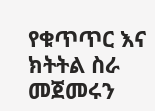የቁጥጥር እና ክትትል ስራ መጀመሩን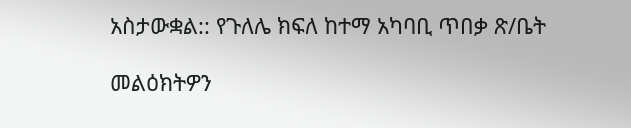አስታውቋል:: የጉለሌ ክፍለ ከተማ አካባቢ ጥበቃ ጽ/ቤት

መልዕክትዎን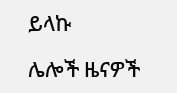ይላኩ

ሌሎች ዜናዎች